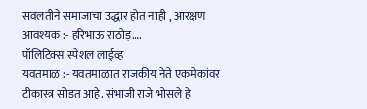सवलतीने समाजाचा उद्धार होत नाही , आरक्षण आवश्यक :- हरिभाऊ राठोड़….
पॉलिटिक्स स्पेशल लाईव्ह
यवतमाळ :- यवतमाळात राजकीय नेते एकमेकांवर टीकास्त्र सोडत आहे. संभाजी राजे भोसले हे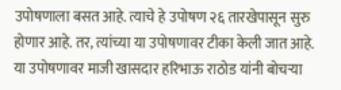उपोषणाला बसत आहे. त्याचे हे उपोषण २६ तारखेपासून सुरु होणार आहे. तर, त्यांच्या या उपोषणावर टीका केली जात आहे. या उपोषणावर माजी खासदार हरिभाऊ राठोड यांनी बोचऱ्या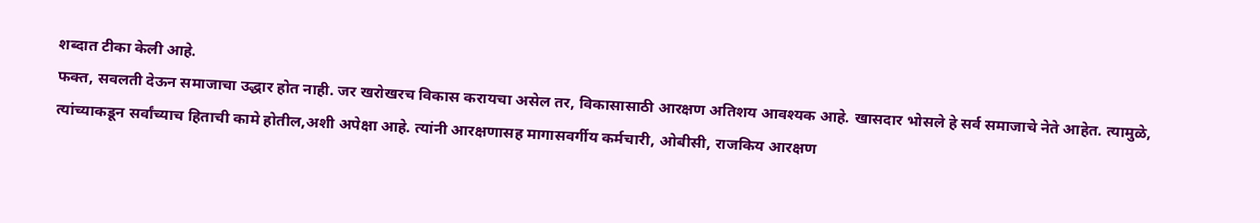शब्दात टीका केली आहे.
फक्त, सवलती देऊन समाजाचा उद्धार होत नाही. जर खरोखरच विकास करायचा असेल तर, विकासासाठी आरक्षण अतिशय आवश्यक आहे. खासदार भोसले हे सर्व समाजाचे नेते आहेत. त्यामुळे, त्यांच्याकडून सर्वांच्याच हिताची कामे होतील,अशी अपेक्षा आहे. त्यांनी आरक्षणासह मागासवर्गीय कर्मचारी, ओबीसी, राजकिय आरक्षण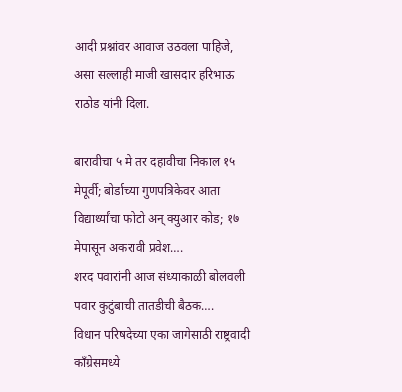आदी प्रश्नांवर आवाज उठवला पाहिजे, असा सल्लाही माजी खासदार हरिभाऊ राठोड यांनी दिला.

बारावीचा ५ मे तर दहावीचा निकाल १५ मेपूर्वी; बोर्डाच्या गुणपत्रिकेवर आता विद्यार्थ्यांचा फोटो अन् क्युआर कोड; १७ मेपासून अकरावी प्रवेश….
शरद पवारांनी आज संध्याकाळी बोलवली पवार कुटुंबाची तातडीची बैठक….
विधान परिषदेच्या एका जागेसाठी राष्ट्रवादी काँग्रेसमध्ये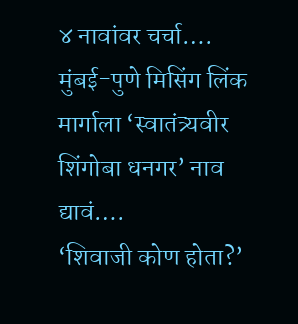४ नावांवर चर्चा….
मुंबई-पुणे मिसिंग लिंक मार्गाला ‘स्वातंत्र्यवीर शिंगोबा धनगर’ नाव द्यावं….
‘शिवाजी कोण होता?’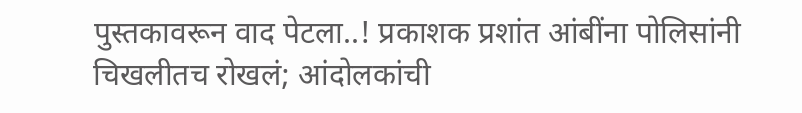पुस्तकावरून वाद पेटला..! प्रकाशक प्रशांत आंबींना पोलिसांनी चिखलीतच रोखलं; आंदोलकांची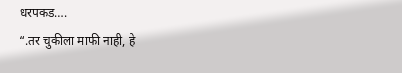धरपकड….
“.तर चुकीला माफी नाही, हे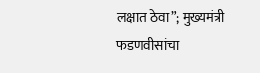लक्षात ठेवा”; मुख्यमंत्री फडणवीसांचा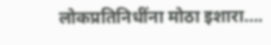लोकप्रतिनिधींना मोठा इशारा….